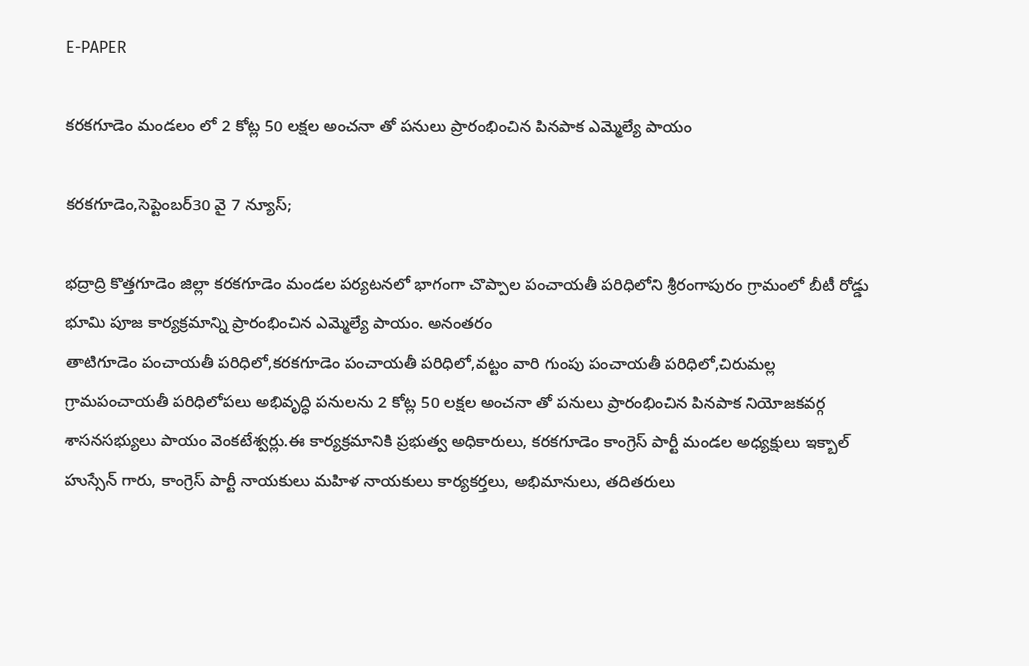E-PAPER

కరకగూడెం మండలం లో 2 కోట్ల 50 లక్షల అంచనా తో పనులు ప్రారంభించిన పినపాక ఎమ్మెల్యే పాయం

కరకగూడెం,సెప్టెంబర్30 వై 7 న్యూస్;

భద్రాద్రి కొత్తగూడెం జిల్లా కరకగూడెం మండల పర్యటనలో భాగంగా చొప్పాల పంచాయతీ పరిధిలోని శ్రీరంగాపురం గ్రామంలో బీటీ రోడ్డు భూమి పూజ కార్యక్రమాన్ని ప్రారంభించిన ఎమ్మెల్యే పాయం. అనంతరం
తాటిగూడెం పంచాయతీ పరిధిలో,కరకగూడెం పంచాయతీ పరిధిలో,వట్టం వారి గుంపు పంచాయతీ పరిధిలో,చిరుమల్ల గ్రామపంచాయతీ పరిధిలోపలు అభివృద్ధి పనులను 2 కోట్ల 50 లక్షల అంచనా తో పనులు ప్రారంభించిన పినపాక నియోజకవర్గ శాసనసభ్యులు పాయం వెంకటేశ్వర్లు.ఈ కార్యక్రమానికి ప్రభుత్వ అధికారులు, కరకగూడెం కాంగ్రెస్ పార్టీ మండల అధ్యక్షులు ఇక్బాల్ హుస్సేన్ గారు, కాంగ్రెస్ పార్టీ నాయకులు మహిళ నాయకులు కార్యకర్తలు, అభిమానులు, తదితరులు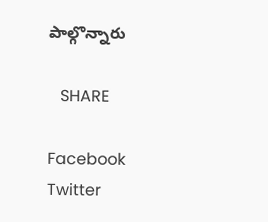పాల్గొన్నారు

   SHARE

Facebook
Twitter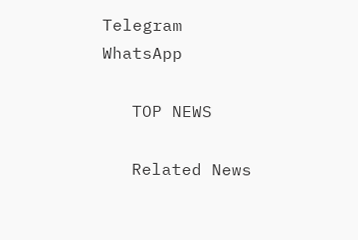Telegram
WhatsApp

   TOP NEWS

   Related News